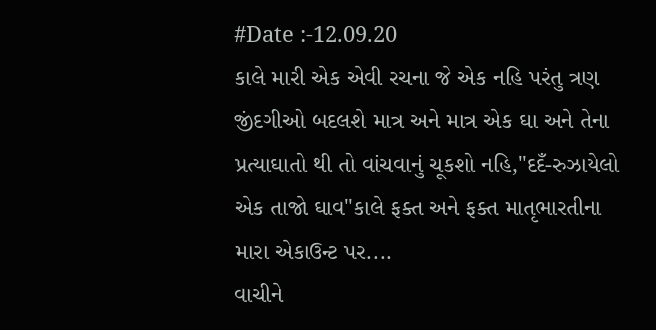#Date :-12.09.20
કાલે મારી એક એવી રચના જે એક નહિ પરંતુ ત્રણ જીંદગીઓ બદલશે માત્ર અને માત્ર એક ઘા અને તેના પ્રત્યાઘાતો થી તો વાંચવાનું ચૂકશો નહિ,"દદઁ-રુઝાયેલો એક તાજો ઘાવ"કાલે ફક્ત અને ફક્ત માતૃભારતીના મારા એકાઉન્ટ પર....
વાચીને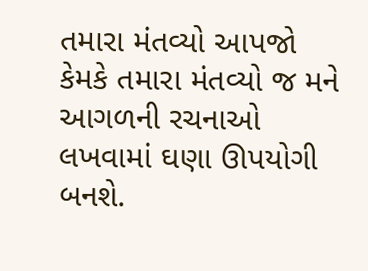તમારા મંતવ્યો આપજો કેમકે તમારા મંતવ્યો જ મને આગળની રચનાઓ લખવામાં ઘણા ઊપયોગી બનશે.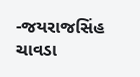-જયરાજસિંહ ચાવડા